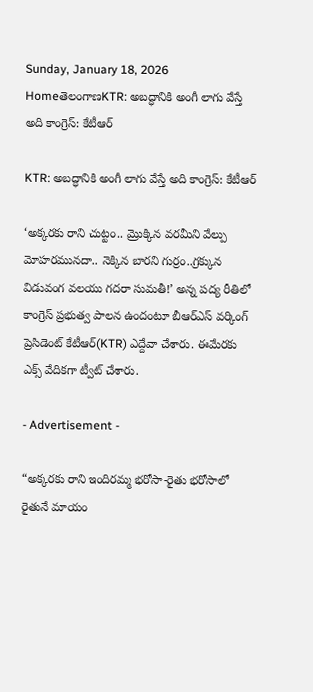Sunday, January 18, 2026
HomeతెలంగాణKTR: అబద్ధానికి అంగీ లాగు వేస్తే అది కాంగ్రెస్: కేటీఆర్

KTR: అబద్ధానికి అంగీ లాగు వేస్తే అది కాంగ్రెస్: కేటీఆర్

‘అక్కరకు రాని చుట్టం.. మ్రొక్కిన వరమీని వేల్పు మోహరమునదా.. నెక్కిన బారని గుర్రం..గ్రక్కున విడువంగ వలయు గదరా సుమతీ!’ అన్న పద్య రీతిలో కాంగ్రెస్ ప్రభుత్వ పాలన ఉందంటూ బీఆర్ఎస్ వర్కింగ్ ప్రెసిడెంట్ కేటీఆర్(KTR) ఎద్దేవా చేశారు. ఈమేరకు ఎక్స్ వేదికగా ట్వీట్ చేశారు.

- Advertisement -

“అక్కరకు రాని ఇందిరమ్మ భరోసా-రైతు భరోసాలో రైతునే మాయం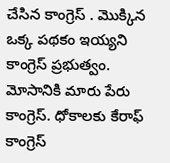చేసిన కాంగ్రెస్ . మొక్కిన ఒక్క పథకం ఇయ్యని కాంగ్రెస్ ప్రభుత్వం. మోసానికి మారు పేరు కాంగ్రెస్. ధోకాలకు కేరాఫ్ కాంగ్రెస్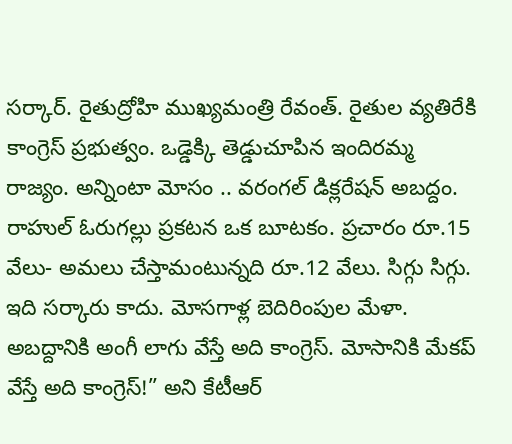సర్కార్. రైతుద్రోహి ముఖ్యమంత్రి రేవంత్. రైతుల వ్యతిరేకి కాంగ్రెస్ ప్రభుత్వం. ఒడ్డెక్కి తెడ్డుచూపిన ఇందిరమ్మ రాజ్యం. అన్నింటా మోసం .. వరంగల్ డిక్లరేషన్ అబద్దం. రాహుల్ ఓరుగల్లు ప్రకటన ఒక బూటకం. ప్రచారం రూ.15 వేలు- అమలు చేస్తామంటున్నది రూ.12 వేలు. సిగ్గు సిగ్గు. ఇది సర్కారు కాదు. మోసగాళ్ల బెదిరింపుల మేళా. అబద్దానికి అంగీ లాగు వేస్తే అది కాంగ్రెస్. మోసానికి మేకప్ వేస్తే అది కాంగ్రెస్!” అని కేటీఆర్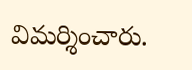విమర్శించారు.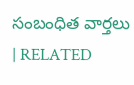సంబంధిత వార్తలు | RELATED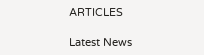ARTICLES

Latest News